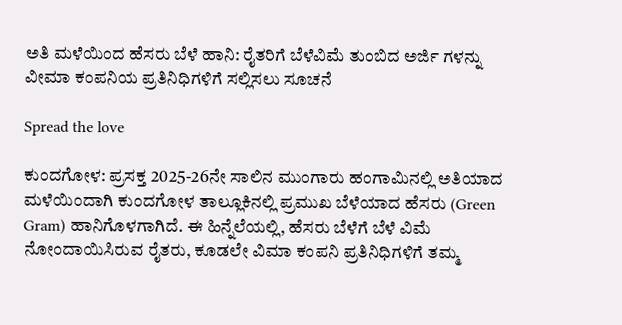ಅತಿ ಮಳೆಯಿಂದ ಹೆಸರು ಬೆಳೆ ಹಾನಿ: ರೈತರಿಗೆ ಬೆಳೆವಿಮೆ ತುಂಬಿದ ಅರ್ಜಿ ಗಳನ್ನು ವೀಮಾ ಕಂಪನಿಯ ಪ್ರತಿನಿಧಿಗಳಿಗೆ ಸಲ್ಲಿಸಲು ಸೂಚನೆ

Spread the love

ಕುಂದಗೋಳ: ಪ್ರಸಕ್ತ 2025-26ನೇ ಸಾಲಿನ ಮುಂಗಾರು ಹಂಗಾಮಿನಲ್ಲಿ ಅತಿಯಾದ ಮಳೆಯಿಂದಾಗಿ ಕುಂದಗೋಳ ತಾಲ್ಲೂಕಿನಲ್ಲಿ ಪ್ರಮುಖ ಬೆಳೆಯಾದ ಹೆಸರು (Green Gram) ಹಾನಿಗೊಳಗಾಗಿದೆ. ಈ ಹಿನ್ನೆಲೆಯಲ್ಲಿ, ಹೆಸರು ಬೆಳೆಗೆ ಬೆಳೆ ವಿಮೆ ನೋಂದಾಯಿಸಿರುವ ರೈತರು, ಕೂಡಲೇ ವಿಮಾ ಕಂಪನಿ ಪ್ರತಿನಿಧಿಗಳಿಗೆ ತಮ್ಮ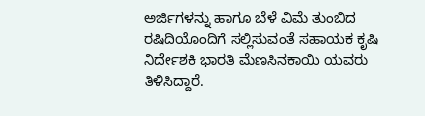ಅರ್ಜಿಗಳನ್ನು ಹಾಗೂ ಬೆಳೆ ವಿಮೆ ತುಂಬಿದ ರಷಿದಿಯೊಂದಿಗೆ ಸಲ್ಲಿಸುವಂತೆ ಸಹಾಯಕ ಕೃಷಿ ನಿರ್ದೇಶಕಿ ಭಾರತಿ ಮೆಣಸಿನಕಾಯಿ ಯವರು ತಿಳಿಸಿದ್ದಾರೆ.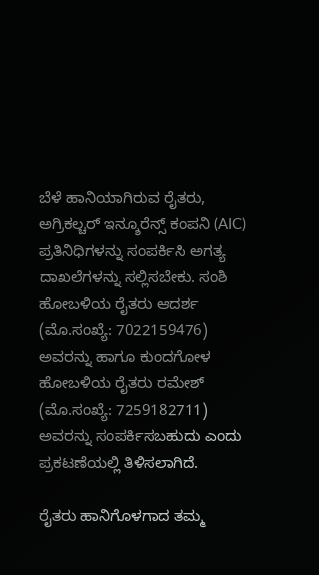ಬೆಳೆ ಹಾನಿಯಾಗಿರುವ ರೈತರು, ಅಗ್ರಿಕಲ್ಚರ್ ಇನ್ಶೂರೆನ್ಸ್ ಕಂಪನಿ (AIC) ಪ್ರತಿನಿಧಿಗಳನ್ನು ಸಂಪರ್ಕಿಸಿ ಅಗತ್ಯ ದಾಖಲೆಗಳನ್ನು ಸಲ್ಲಿಸಬೇಕು. ಸಂಶಿ ಹೋಬಳಿಯ ರೈತರು ಆದರ್ಶ (ಮೊ.ಸಂಖ್ಯೆ: 7022159476) ಅವರನ್ನು ಹಾಗೂ ಕುಂದಗೋಳ ಹೋಬಳಿಯ ರೈತರು ರಮೇಶ್ (ಮೊ.ಸಂಖ್ಯೆ: 7259182711) ಅವರನ್ನು ಸಂಪರ್ಕಿಸಬಹುದು ಎಂದು ಪ್ರಕಟಣೆಯಲ್ಲಿ ತಿಳಿಸಲಾಗಿದೆ.

ರೈತರು ಹಾನಿಗೊಳಗಾದ ತಮ್ಮ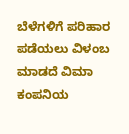ಬೆಳೆಗಳಿಗೆ ಪರಿಹಾರ ಪಡೆಯಲು ವಿಳಂಬ ಮಾಡದೆ ವಿಮಾ ಕಂಪನಿಯ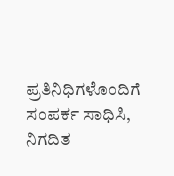ಪ್ರತಿನಿಧಿಗಳೊಂದಿಗೆ ಸಂಪರ್ಕ ಸಾಧಿಸಿ, ನಿಗದಿತ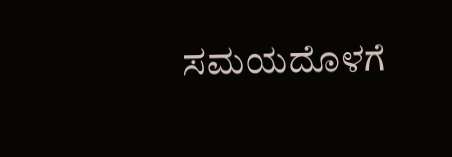ಸಮಯದೊಳಗೆ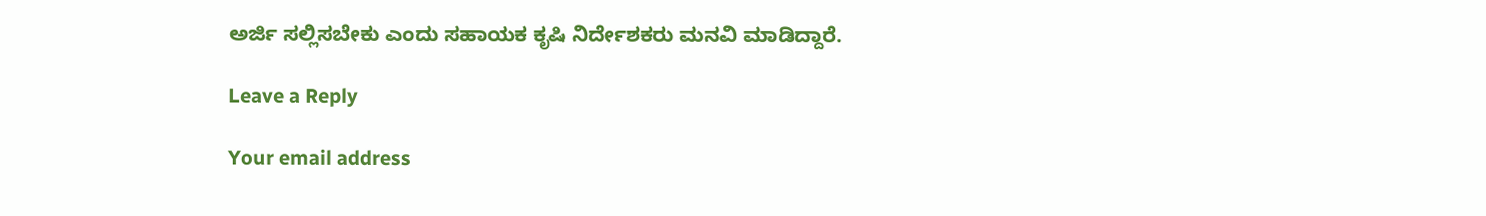ಅರ್ಜಿ ಸಲ್ಲಿಸಬೇಕು ಎಂದು ಸಹಾಯಕ ಕೃಷಿ ನಿರ್ದೇಶಕರು ಮನವಿ ಮಾಡಿದ್ದಾರೆ.

Leave a Reply

Your email address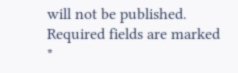will not be published. Required fields are marked *